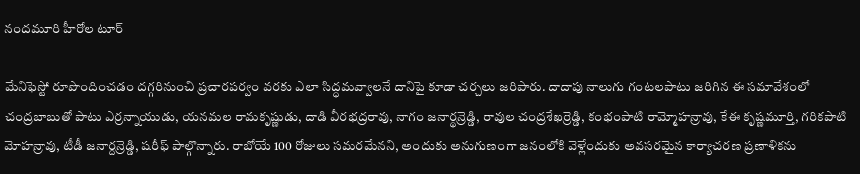నందమూరి హీరోల టూర్

మేనిఫెస్టో రూపొందించడం దగ్గరినుంచి ప్రచారపర్వం వరకు ఎలా సిద్ధమవ్వాలనే దానిపై కూడా చర్చలు జరిపారు. దాదాపు నాలుగు గంటలపాటు జరిగిన ఈ సమావేశంలో చంద్రబాబుతో పాటు ఎర్రన్నాయుడు, యనమల రామకృష్ణుడు, దాడి వీరభద్రరావు, నాగం జనార్థన్రెడ్డి, రావుల చంద్రశేఖర్రెడ్డి, కంభంపాటి రామ్మోహన్రావు, కేఈ కృష్ణమూర్తి, గరికపాటి మోహన్రావు, టీడీ జనార్దన్రెడ్డి, షరీఫ్ పాల్గొన్నారు. రాబోయే 100 రోజులు సమరమేనని, అందుకు అనుగుణంగా జనంలోకి వెళ్లేందుకు అవసరమైన కార్యాచరణ ప్రణాళికను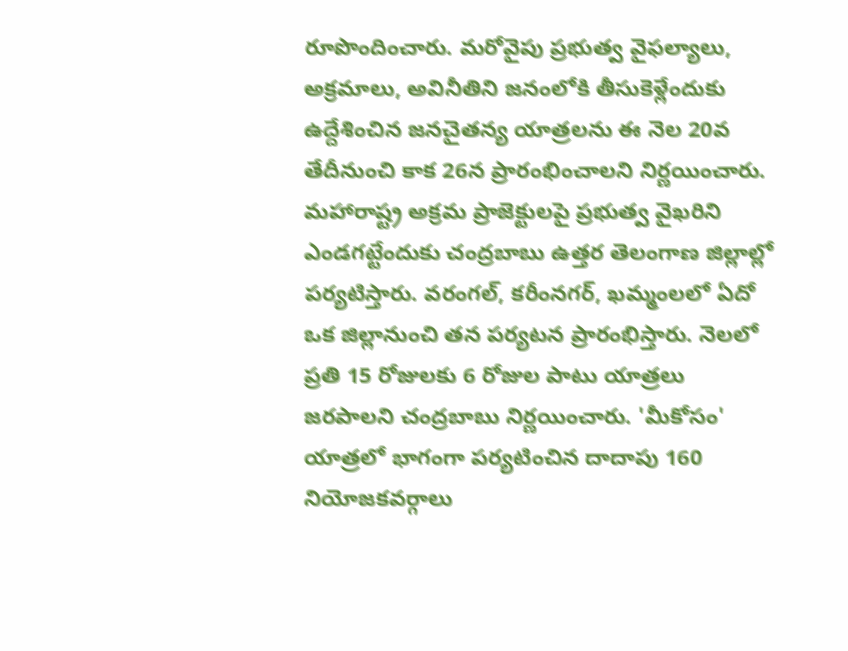రూపొందించారు. మరోవైపు ప్రభుత్వ వైఫల్యాలు, అక్రమాలు, అవినీతిని జనంలోకి తీసుకెళ్లేందుకు ఉద్దేశించిన జనచైతన్య యాత్రలను ఈ నెల 20వ తేదీనుంచి కాక 26న ప్రారంభించాలని నిర్ణయించారు. మహారాష్ట్ర అక్రమ ప్రాజెక్టులపై ప్రభుత్వ వైఖరిని ఎండగట్టేందుకు చంద్రబాబు ఉత్తర తెలంగాణ జిల్లాల్లో పర్యటిస్తారు. వరంగల్, కరీంనగర్, ఖమ్మంలలో ఏదో ఒక జిల్లానుంచి తన పర్యటన ప్రారంభిస్తారు. నెలలో ప్రతి 15 రోజులకు 6 రోజుల పాటు యాత్రలు జరపాలని చంద్రబాబు నిర్ణయించారు. 'మీకోసం' యాత్రలో భాగంగా పర్యటించిన దాదాపు 160 నియోజకవర్గాలు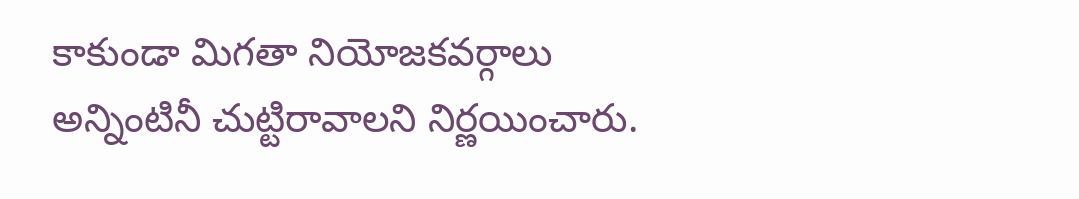కాకుండా మిగతా నియోజకవర్గాలు అన్నింటినీ చుట్టిరావాలని నిర్ణయించారు.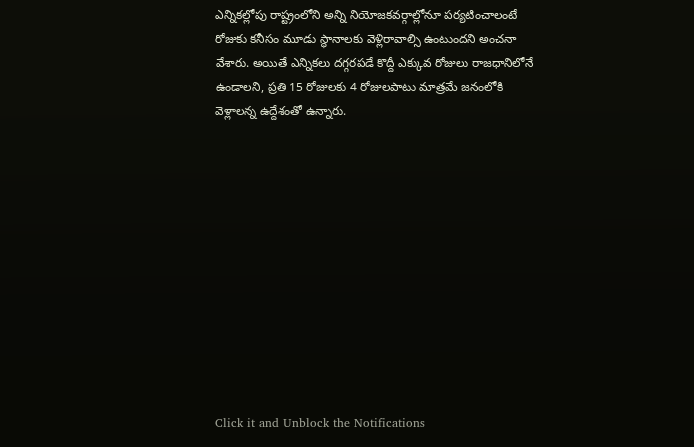ఎన్నికల్లోపు రాష్ట్రంలోని అన్ని నియోజకవర్గాల్లోనూ పర్యటించాలంటే రోజుకు కనీసం మూడు స్థానాలకు వెళ్లిరావాల్సి ఉంటుందని అంచనా వేశారు. అయితే ఎన్నికలు దగ్గరపడే కొద్దీ ఎక్కువ రోజులు రాజధానిలోనే ఉండాలని, ప్రతి 15 రోజులకు 4 రోజులపాటు మాత్రమే జనంలోకి వెళ్లాలన్న ఉద్దేశంతో ఉన్నారు.












Click it and Unblock the Notifications